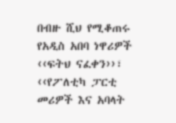በብዙ ሺህ የሚቆጠሩ የአዲስ አበባ ነዋሪዎች ‹‹ፍትህ ናፈቀን››፣ ‹‹የፖለቲካ ፓርቲ መሪዎች እና አባላት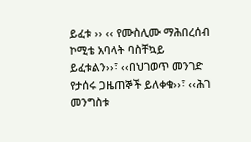ይፈቱ ›› ‹‹ የሙስሊሙ ማሕበረሰብ ኮሚቴ አባላት ባስቸኳይ ይፈቱልን››፣ ‹‹በህገወጥ መንገድ የታሰሩ ጋዜጠኞች ይለቀቁ››፣ ‹‹ሕገ መንግስቱ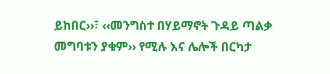ይከበር››፣ ‹‹መንግስተ በሃይማኖት ጉዳይ ጣልቃ መግባቱን ያቁም›› የሚሉ እና ሌሎች በርካታ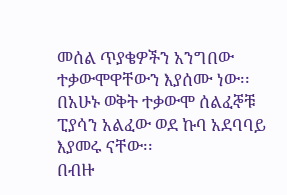መሰል ጥያቄዎችን አንግበው ተቃውሞዋቸውን እያሰሙ ነው፡፡
በአሁኑ ወቅት ተቃውሞ ሰልፈኞቹ ፒያሳን አልፈው ወደ ኩባ አደባባይ እያመሩ ናቸው፡፡
በብዙ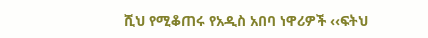ሺህ የሚቆጠሩ የአዲስ አበባ ነዋሪዎች ‹‹ፍትህ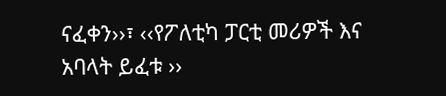ናፈቀን››፣ ‹‹የፖለቲካ ፓርቲ መሪዎች እና አባላት ይፈቱ ››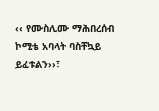‹‹ የሙስሊሙ ማሕበረሰብ ኮሚቴ አባላት ባስቸኳይ ይፈቱልን››፣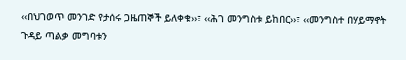‹‹በህገወጥ መንገድ የታሰሩ ጋዜጠኞች ይለቀቁ››፣ ‹‹ሕገ መንግስቱ ይከበር››፣ ‹‹መንግስተ በሃይማኖት ጉዳይ ጣልቃ መግባቱን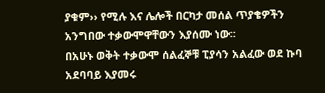ያቁም›› የሚሉ እና ሌሎች በርካታ መሰል ጥያቄዎችን አንግበው ተቃውሞዋቸውን እያሰሙ ነው፡፡
በአሁኑ ወቅት ተቃውሞ ሰልፈኞቹ ፒያሳን አልፈው ወደ ኩባ አደባባይ እያመሩ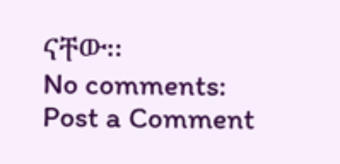ናቸው፡፡
No comments:
Post a Comment